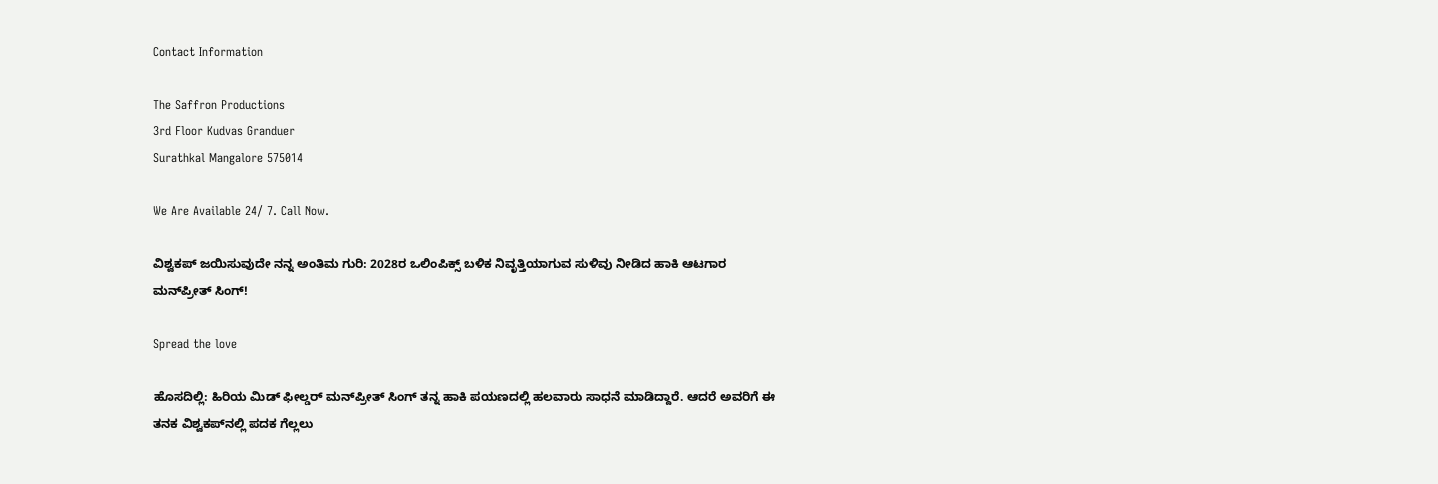Contact Information

The Saffron Productions
3rd Floor Kudvas Granduer
Surathkal Mangalore 575014

We Are Available 24/ 7. Call Now.

ವಿಶ್ವಕಪ್ ಜಯಿಸುವುದೇ ನನ್ನ ಅಂತಿಮ ಗುರಿ: 2028ರ ಒಲಿಂಪಿಕ್ಸ್ ಬಳಿಕ ನಿವೃತ್ತಿಯಾಗುವ ಸುಳಿವು ನೀಡಿದ ಹಾಕಿ ಆಟಗಾರ ಮನ್‌ಪ್ರೀತ್ ಸಿಂಗ್!

Spread the love

ಹೊಸದಿಲ್ಲಿ: ಹಿರಿಯ ಮಿಡ್ ಫೀಲ್ಡರ್ ಮನ್‌ಪ್ರೀತ್ ಸಿಂಗ್ ತನ್ನ ಹಾಕಿ ಪಯಣದಲ್ಲಿ ಹಲವಾರು ಸಾಧನೆ ಮಾಡಿದ್ದಾರೆ. ಆದರೆ ಅವರಿಗೆ ಈ ತನಕ ವಿಶ್ವಕಪ್‌ನಲ್ಲಿ ಪದಕ ಗೆಲ್ಲಲು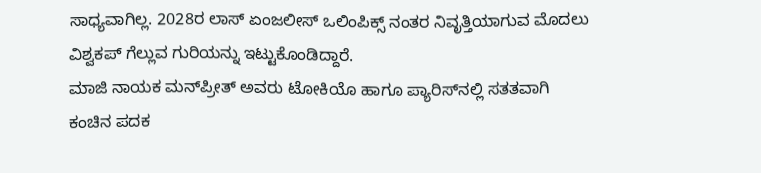ಸಾಧ್ಯವಾಗಿಲ್ಲ. 2028ರ ಲಾಸ್ ಏಂಜಲೀಸ್ ಒಲಿಂಪಿಕ್ಸ್‌ ನಂತರ ನಿವೃತ್ತಿಯಾಗುವ ಮೊದಲು ವಿಶ್ವಕಪ್ ಗೆಲ್ಲುವ ಗುರಿಯನ್ನು ಇಟ್ಟುಕೊಂಡಿದ್ದಾರೆ.
ಮಾಜಿ ನಾಯಕ ಮನ್‌ಪ್ರೀತ್ ಅವರು ಟೋಕಿಯೊ ಹಾಗೂ ಪ್ಯಾರಿಸ್‌ನಲ್ಲಿ ಸತತವಾಗಿ ಕಂಚಿನ ಪದಕ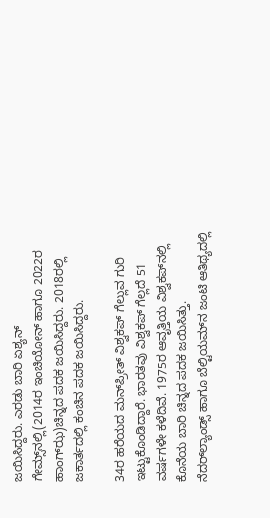ಜಯಿಸಿದ್ದರು. ಎರಡು ಬಾರಿ ಏಶ್ಯನ್ ಗೇಮ್ಸ್‌ನಲ್ಲಿ(2014ರ ಇಂಚಿಯೋನ್ ಹಾಗೂ 2022ರ ಹಾಂಗ್‌ಝ)ಚಿನ್ನದ ಪದಕ ಜಯಿಸಿದ್ದರು. 2018ರಲ್ಲಿ ಜಕಾರ್ತದಲ್ಲಿ ಕಂಚಿನ ಪದಕ ಜಯಿಸಿದ್ದರು.

34ರ ಹರೆಯದ ಮನ್‌ಪ್ರೀತ್ ವಿಶ್ವಕಪ್ ಗೆಲ್ಲುವ ಗುರಿ ಇಟ್ಟುಕೊಂಡಿದ್ದಾರೆ. ಭಾರತವು ವಿಶ್ವಕಪ್ ಗೆಲ್ಲದೆ 51 ವರ್ಷಗಳೇ ಕಳೆದಿವೆ. 1975ರ ಆವೃತ್ತಿಯ ವಿಶ್ವಕಪ್‌ನಲ್ಲಿ ಕೊನೆಯ ಬಾರಿ ಚಿನ್ನದ ಪದಕ ಜಯಿಸಿತ್ತು.
ನೆದರ್‌ಲ್ಯಾಂಡ್ಸ್ ಹಾಗೂ ಬೆಲ್ಟಿಯಮ್‌ನ ಜಂಟಿ ಆತಿಥ್ಯದಲ್ಲಿ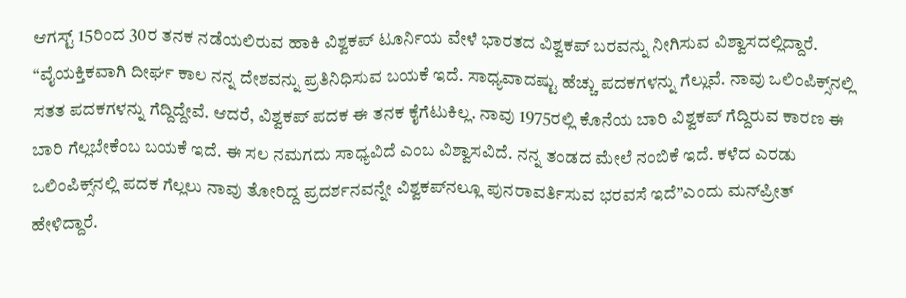ಆಗಸ್ಟ್‌ 15ರಿಂದ 30ರ ತನಕ ನಡೆಯಲಿರುವ ಹಾಕಿ ವಿಶ್ವಕಪ್ ಟೂರ್ನಿಯ ವೇಳೆ ಭಾರತದ ವಿಶ್ವಕಪ್ ಬರವನ್ನು ನೀಗಿಸುವ ವಿಶ್ವಾಸದಲ್ಲಿದ್ದಾರೆ.
“ವೈಯಕ್ತಿಕವಾಗಿ ದೀರ್ಘ ಕಾಲ ನನ್ನ ದೇಶವನ್ನು ಪ್ರತಿನಿಧಿಸುವ ಬಯಕೆ ಇದೆ. ಸಾಧ್ಯವಾದಷ್ಟು ಹೆಚ್ಚು ಪದಕಗಳನ್ನು ಗೆಲ್ಲುವೆ. ನಾವು ಒಲಿಂಪಿಕ್ಸ್‌ನಲ್ಲಿ ಸತತ ಪದಕಗಳನ್ನು ಗೆದ್ದಿದ್ದೇವೆ. ಆದರೆ, ವಿಶ್ವಕಪ್ ಪದಕ ಈ ತನಕ ಕೈಗೆಟುಕಿಲ್ಲ. ನಾವು 1975ರಲ್ಲಿ ಕೊನೆಯ ಬಾರಿ ವಿಶ್ವಕಪ್ ಗೆದ್ದಿರುವ ಕಾರಣ ಈ ಬಾರಿ ಗೆಲ್ಲಬೇಕೆಂಬ ಬಯಕೆ ಇದೆ. ಈ ಸಲ ನಮಗದು ಸಾಧ್ಯವಿದೆ ಎಂಬ ವಿಶ್ವಾಸವಿದೆ. ನನ್ನ ತಂಡದ ಮೇಲೆ ನಂಬಿಕೆ ಇದೆ. ಕಳೆದ ಎರಡು ಒಲಿಂಪಿಕ್ಸ್‌ನಲ್ಲಿ ಪದಕ ಗೆಲ್ಲಲು ನಾವು ತೋರಿದ್ದ ಪ್ರದರ್ಶನವನ್ನೇ ವಿಶ್ವಕಪ್‌ನಲ್ಲೂ ಪುನರಾವರ್ತಿಸುವ ಭರವಸೆ ಇದೆ”ಎಂದು ಮನ್‌ಪ್ರೀತ್ ಹೇಳಿದ್ದಾರೆ.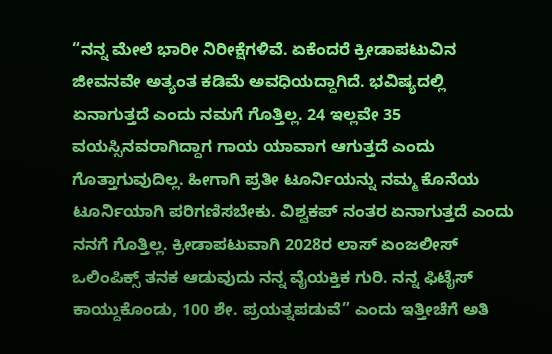“ನನ್ನ ಮೇಲೆ ಭಾರೀ ನಿರೀಕ್ಷೆಗಳಿವೆ. ಏಕೆಂದರೆ ಕ್ರೀಡಾಪಟುವಿನ ಜೀವನವೇ ಅತ್ಯಂತ ಕಡಿಮೆ ಅವಧಿಯದ್ದಾಗಿದೆ. ಭವಿಷ್ಯದಲ್ಲಿ ಏನಾಗುತ್ತದೆ ಎಂದು ನಮಗೆ ಗೊತ್ತಿಲ್ಲ. 24 ಇಲ್ಲವೇ 35 ವಯಸ್ಸಿನವರಾಗಿದ್ದಾಗ ಗಾಯ ಯಾವಾಗ ಆಗುತ್ತದೆ ಎಂದು ಗೊತ್ತಾಗುವುದಿಲ್ಲ. ಹೀಗಾಗಿ ಪ್ರತೀ ಟೂರ್ನಿಯನ್ನು ನಮ್ಮ ಕೊನೆಯ ಟೂರ್ನಿಯಾಗಿ ಪರಿಗಣಿಸಬೇಕು. ವಿಶ್ವಕಪ್ ನಂತರ ಏನಾಗುತ್ತದೆ ಎಂದು ನನಗೆ ಗೊತ್ತಿಲ್ಲ. ಕ್ರೀಡಾಪಟುವಾಗಿ 2028ರ ಲಾಸ್ ಏಂಜಲೀಸ್ ಒಲಿಂಪಿಕ್ಸ್ ತನಕ ಆಡುವುದು ನನ್ನ ವೈಯಕ್ತಿಕ ಗುರಿ. ನನ್ನ ಫಿಟೈಸ್ ಕಾಯ್ದುಕೊಂಡು, 100 ಶೇ. ಪ್ರಯತ್ನಪಡುವೆ” ಎಂದು ಇತ್ತೀಚೆಗೆ ಅತಿ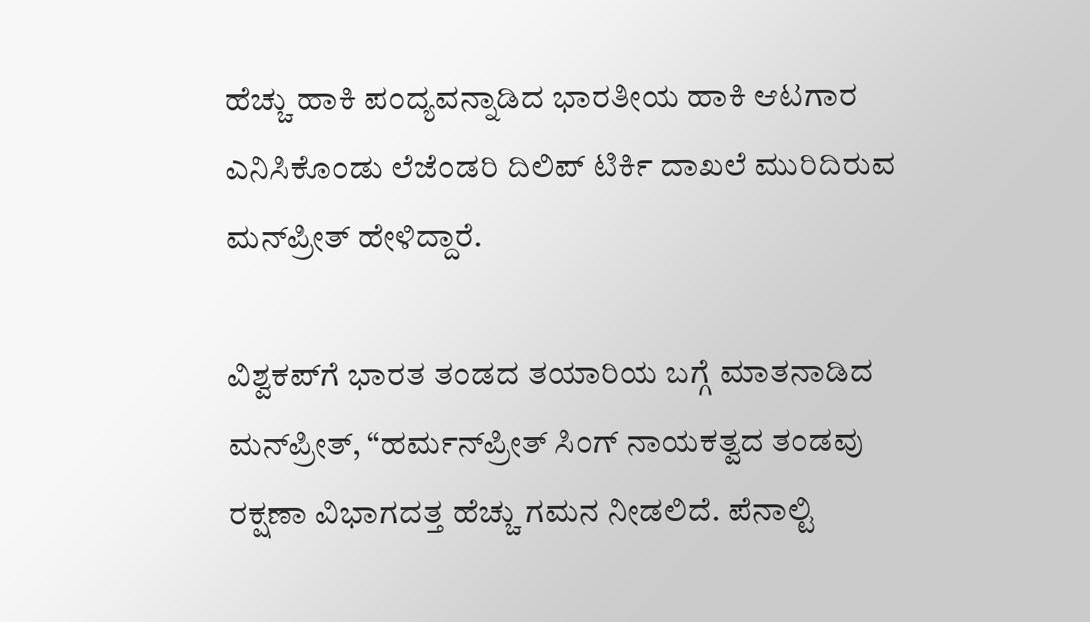ಹೆಚ್ಚು ಹಾಕಿ ಪಂದ್ಯವನ್ನಾಡಿದ ಭಾರತೀಯ ಹಾಕಿ ಆಟಗಾರ ಎನಿಸಿಕೊಂಡು ಲೆಜೆಂಡರಿ ದಿಲಿಪ್ ಟಿರ್ಕಿ ದಾಖಲೆ ಮುರಿದಿರುವ ಮನ್‌ಪ್ರೀತ್ ಹೇಳಿದ್ದಾರೆ.

ವಿಶ್ವಕಪ್‌ಗೆ ಭಾರತ ತಂಡದ ತಯಾರಿಯ ಬಗ್ಗೆ ಮಾತನಾಡಿದ ಮನ್‌ಪ್ರೀತ್, “ಹರ್ಮನ್‌ಪ್ರೀತ್ ಸಿಂಗ್ ನಾಯಕತ್ವದ ತಂಡವು ರಕ್ಷಣಾ ವಿಭಾಗದತ್ತ ಹೆಚ್ಚು ಗಮನ ನೀಡಲಿದೆ. ಪೆನಾಲ್ಟಿ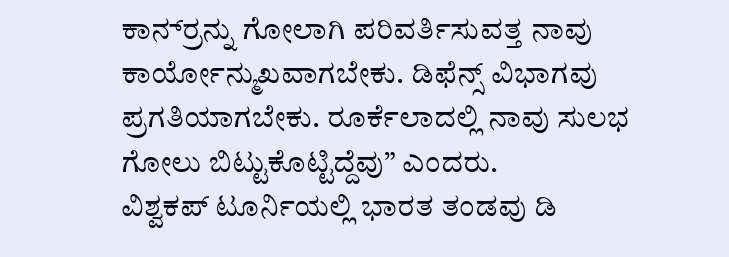ಕಾರ್ನ‌್ರನ್ನು ಗೋಲಾಗಿ ಪರಿವರ್ತಿಸುವತ್ತ ನಾವು ಕಾರ್ಯೋನ್ಮುಖವಾಗಬೇಕು. ಡಿಫೆನ್ಸ್ ವಿಭಾಗವು ಪ್ರಗತಿಯಾಗಬೇಕು. ರೂರ್ಕೆಲಾದಲ್ಲಿ ನಾವು ಸುಲಭ ಗೋಲು ಬಿಟ್ಟುಕೊಟ್ಟಿದ್ದೆವು” ಎಂದರು.
ವಿಶ್ವಕಪ್ ಟೂರ್ನಿಯಲ್ಲಿ ಭಾರತ ತಂಡವು ಡಿ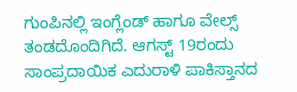ಗುಂಪಿನಲ್ಲಿ ಇಂಗ್ಲೆಂಡ್ ಹಾಗೂ ವೇಲ್ಸ್ ತಂಡದೊಂದಿಗಿದೆ. ಆಗಸ್ಟ್ 19ರಂದು ಸಾಂಪ್ರದಾಯಿಕ ಎದುರಾಳಿ ಪಾಕಿಸ್ತಾನದ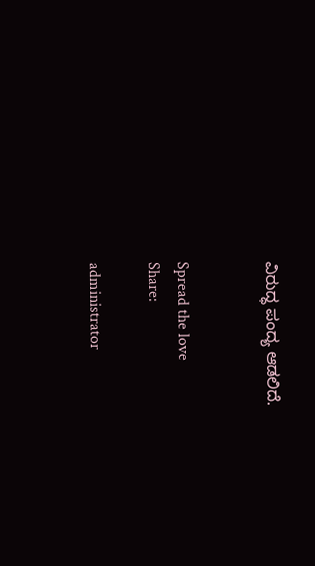ವಿರುದ್ಧ ಪಂದ್ಯ ಆಡಲಿದೆ.


Spread the love
Share:

administrator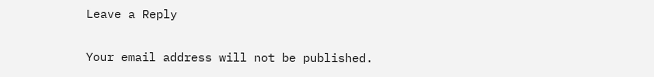Leave a Reply

Your email address will not be published.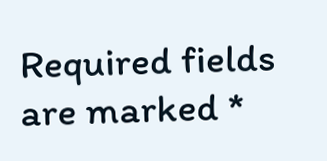Required fields are marked *